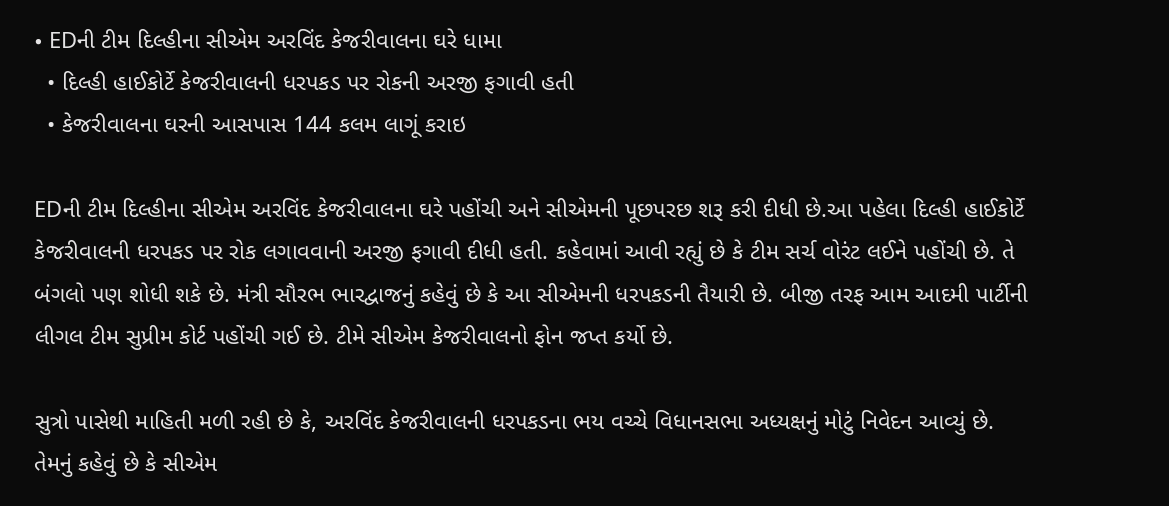• EDની ટીમ દિલ્હીના સીએમ અરવિંદ કેજરીવાલના ઘરે ધામા
  • દિલ્હી હાઈકોર્ટે કેજરીવાલની ધરપકડ પર રોકની અરજી ફગાવી હતી
  • કેજરીવાલના ઘરની આસપાસ 144 કલમ લાગૂં કરાઇ

EDની ટીમ દિલ્હીના સીએમ અરવિંદ કેજરીવાલના ઘરે પહોંચી અને સીએમની પૂછપરછ શરૂ કરી દીધી છે.આ પહેલા દિલ્હી હાઈકોર્ટે કેજરીવાલની ધરપકડ પર રોક લગાવવાની અરજી ફગાવી દીધી હતી. કહેવામાં આવી રહ્યું છે કે ટીમ સર્ચ વોરંટ લઈને પહોંચી છે. તે બંગલો પણ શોધી શકે છે. મંત્રી સૌરભ ભારદ્વાજનું કહેવું છે કે આ સીએમની ધરપકડની તૈયારી છે. બીજી તરફ આમ આદમી પાર્ટીની લીગલ ટીમ સુપ્રીમ કોર્ટ પહોંચી ગઈ છે. ટીમે સીએમ કેજરીવાલનો ફોન જપ્ત કર્યો છે.

સુત્રો પાસેથી માહિતી મળી રહી છે કે, અરવિંદ કેજરીવાલની ધરપકડના ભય વચ્ચે વિધાનસભા અધ્યક્ષનું મોટું નિવેદન આવ્યું છે. તેમનું કહેવું છે કે સીએમ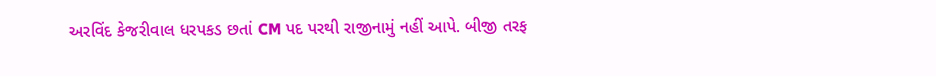અરવિંદ કેજરીવાલ ધરપકડ છતાં CM પદ પરથી રાજીનામું નહીં આપે. બીજી તરફ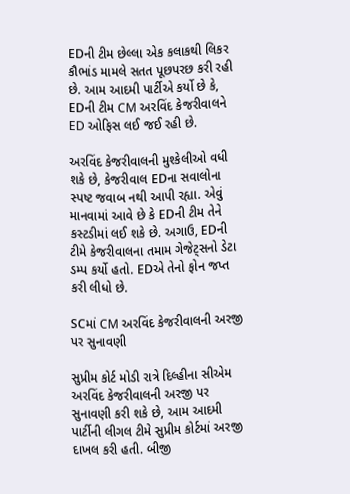EDની ટીમ છેલ્લા એક કલાકથી લિકર કૌભાંડ મામલે સતત પૂછપરછ કરી રહી છે. આમ આદમી પાર્ટીએ કર્યો છે કે, EDની ટીમ CM અરવિંદ કેજરીવાલને ED ઓફિસ લઈ જઈ રહી છે.

અરવિંદ કેજરીવાલની મુશ્કેલીઓ વધી શકે છે, કેજરીવાલ EDના સવાલોના સ્પષ્ટ જવાબ નથી આપી રહ્યા. એવું માનવામાં આવે છે કે EDની ટીમ તેને કસ્ટડીમાં લઈ શકે છે. અગાઉ, EDની ટીમે કેજરીવાલના તમામ ગેજેટ્સનો ડેટા ડમ્પ કર્યો હતો. EDએ તેનો ફોન જપ્ત કરી લીધો છે.

SCમાં CM અરવિંદ કેજરીવાલની અરજી પર સુનાવણી

સુપ્રીમ કોર્ટ મોડી રાત્રે દિલ્હીના સીએમ અરવિંદ કેજરીવાલની અરજી પર સુનાવણી કરી શકે છે, આમ આદમી પાર્ટીની લીગલ ટીમે સુપ્રીમ કોર્ટમાં અરજી દાખલ કરી હતી. બીજી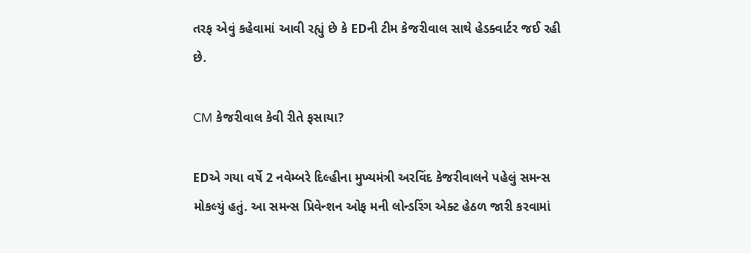તરફ એવું કહેવામાં આવી રહ્યું છે કે EDની ટીમ કેજરીવાલ સાથે હેડક્વાર્ટર જઈ રહી છે.

CM કેજરીવાલ કેવી રીતે ફસાયા?

EDએ ગયા વર્ષે 2 નવેમ્બરે દિલ્હીના મુખ્યમંત્રી અરવિંદ કેજરીવાલને પહેલું સમન્સ મોકલ્યું હતું. આ સમન્સ પ્રિવેન્શન ઓફ મની લોન્ડરિંગ એક્ટ હેઠળ જારી કરવામાં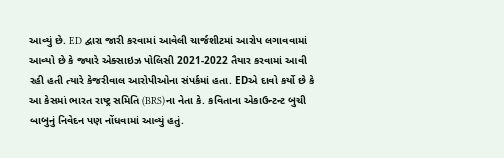આવ્યું છે. ED દ્વારા જારી કરવામાં આવેલી ચાર્જશીટમાં આરોપ લગાવવામાં આવ્યો છે કે જ્યારે એક્સાઇઝ પોલિસી 2021-2022 તૈયાર કરવામાં આવી રહી હતી ત્યારે કેજરીવાલ આરોપીઓના સંપર્કમાં હતા. EDએ દાવો કર્યો છે કે આ કેસમાં ભારત રાષ્ટ્ર સમિતિ (BRS)ના નેતા કે. કવિતાના એકાઉન્ટન્ટ બુચી બાબુનું નિવેદન પણ નોંધવામાં આવ્યું હતું.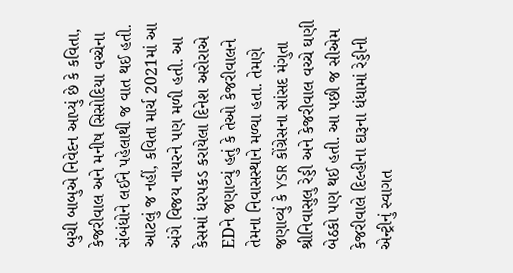બુચી બાબુએ નિવેદન આપ્યું છે કે કવિતા, કેજરીવાલ અને મનીષ સિસોદિયા વચ્ચેના સંબંધોને લઈને પહેલાથી જ વાત થઈ હતી. આટલું જ નહીં, કવિતા માર્ચ 2021માં આ અંગે વિજય નાયરને પણ મળી હતી. આ કેસમાં ધરપકડ કરાયેલા દિનેશ અરોરાએ EDને જણાવ્યું હતું કે તેઓ કેજરીવાલને તેમના નિવાસસ્થાને મળ્યા હતા. તેમણે જણાવ્યું કે YSR કોંગ્રેસના સાંસદ મંગુતા શ્રીનિવાસુલુ રેડ્ડી અને કેજરીવાલ વચ્ચે ઘણી બેઠકો પણ થઈ હતી. આ પછી જ સીએમ કેજરીવાલે દિલ્હીના દારૂના ધંધામાં રેડ્ડીની એન્ટ્રીનું સ્વાગત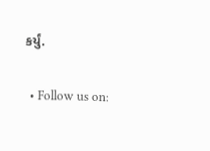કર્યું.

  • Follow us on: